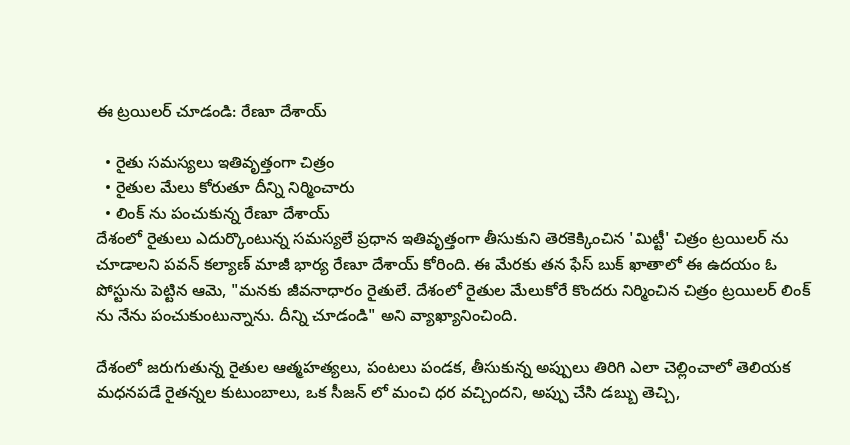ఈ ట్రయిలర్ చూడండి: రేణూ దేశాయ్

  • రైతు సమస్యలు ఇతివృత్తంగా చిత్రం
  • రైతుల మేలు కోరుతూ దీన్ని నిర్మించారు
  • లింక్ ను పంచుకున్న రేణూ దేశాయ్
దేశంలో రైతులు ఎదుర్కొంటున్న సమస్యలే ప్రధాన ఇతివృత్తంగా తీసుకుని తెరకెక్కించిన 'మిట్టీ' చిత్రం ట్రయిలర్ ను చూడాలని పవన్ కల్యాణ్ మాజీ భార్య రేణూ దేశాయ్ కోరింది. ఈ మేరకు తన ఫేస్ బుక్ ఖాతాలో ఈ ఉదయం ఓ పోస్టును పెట్టిన ఆమె, "మనకు జీవనాధారం రైతులే. దేశంలో రైతుల మేలుకోరే కొందరు నిర్మించిన చిత్రం ట్రయిలర్ లింక్ ను నేను పంచుకుంటున్నాను. దీన్ని చూడండి" అని వ్యాఖ్యానించింది.

దేశంలో జరుగుతున్న రైతుల ఆత్మహత్యలు, పంటలు పండక, తీసుకున్న అప్పులు తిరిగి ఎలా చెల్లించాలో తెలియక మధనపడే రైతన్నల కుటుంబాలు, ఒక సీజన్ లో మంచి ధర వచ్చిందని, అప్పు చేసి డబ్బు తెచ్చి,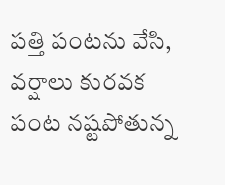పత్తి పంటను వేసి, వర్షాలు కురవక పంట నష్టపోతున్న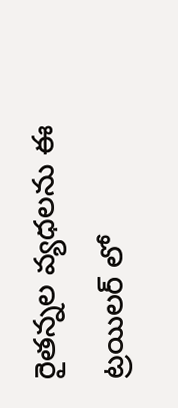రైతన్నల వ్యధలను ఈ ట్రయిలర్ లో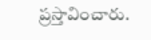ప్రస్తావించారు.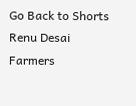Go Back to Shorts
Renu Desai
Farmers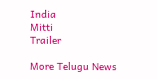India
Mitti
Trailer

More Telugu News